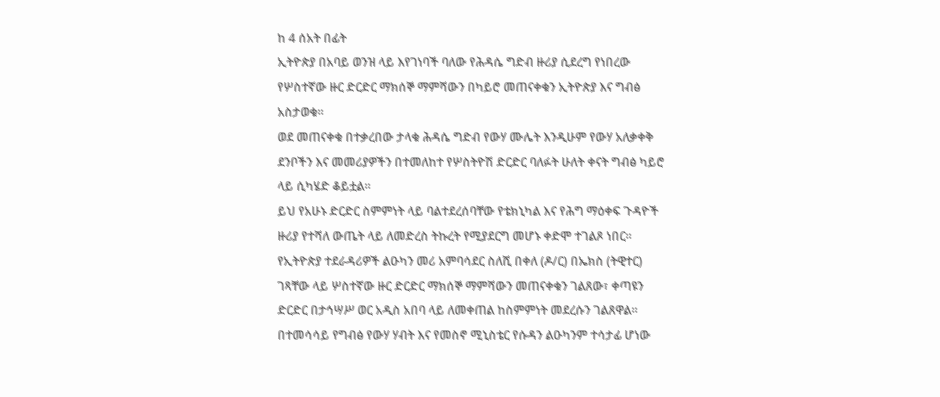ከ 4 ሰአት በፊት
ኢትዮጵያ በአባይ ወንዝ ላይ እየገነባች ባለው የሕዳሴ ግድብ ዙሪያ ሲደረግ የነበረው የሦስተኛው ዙር ድርድር ማክሰኞ ማምሻውን በካይሮ መጠናቀቁን ኢትዮጵያ እና ግብፅ አስታወቁ።
ወደ መጠናቀቁ በተቃረበው ታላቁ ሕዳሴ ግድብ የውሃ ሙሌት እንዲሁም የውሃ አለቃቀቅ ደንቦችን እና መመሪያዎችን በተመለከተ የሦስትዮሽ ድርድር ባለፉት ሁለት ቀናት ግብፅ ካይሮ ላይ ሲካሄድ ቆይቷል።
ይህ የአሁኑ ድርድር ስምምነት ላይ ባልተደረሰባቸው የቴክኒካል እና የሕግ ማዕቀፍ ጉዳዮች ዙሪያ የተሻለ ውጤት ላይ ለመድረስ ትኩረት የሚያደርግ መሆኑ ቀድሞ ተገልጾ ነበር።
የኢትዮጵያ ተደራዳሪዎች ልዑካን መሪ አምባሳደር ስለሺ በቀለ (ዶ/ር) በኤክስ (ትዊተር) ገጻቸው ላይ ሦስተኛው ዙር ድርድር ማክሰኞ ማምሻውን መጠናቀቁን ገልጸው፣ ቀጣዩን ድርድር በታኅሣሥ ወር አዲስ አበባ ላይ ለመቀጠል ከስምምነት መደረሱን ገልጸዋል።
በተመሳሳይ የግብፅ የውሃ ሃብት እና የመስኖ ሚኒስቴር የሱዳን ልዑካንም ተሳታፊ ሆነው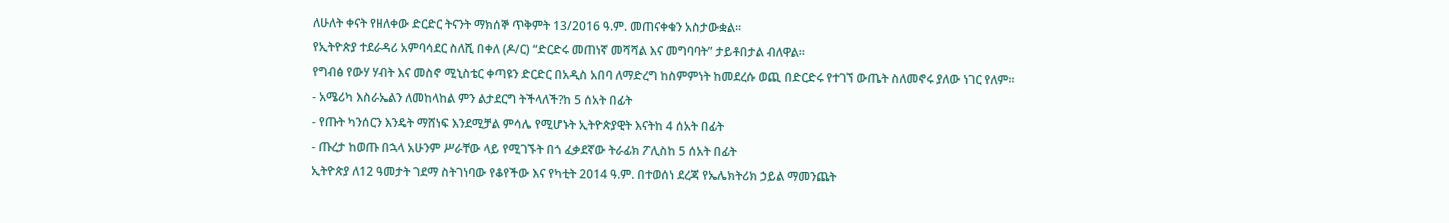ለሁለት ቀናት የዘለቀው ድርድር ትናንት ማክሰኞ ጥቅምት 13/2016 ዓ.ም. መጠናቀቁን አስታውቋል።
የኢትዮጵያ ተደራዳሪ አምባሳደር ስለሺ በቀለ (ዶ/ር) “ድርድሩ መጠነኛ መሻሻል እና መግባባት” ታይቶበታል ብለዋል።
የግብፅ የውሃ ሃብት እና መስኖ ሚኒስቴር ቀጣዩን ድርድር በአዲስ አበባ ለማድረግ ከስምምነት ከመደረሱ ወጪ በድርድሩ የተገኘ ውጤት ስለመኖሩ ያለው ነገር የለም።
- አሜሪካ እስራኤልን ለመከላከል ምን ልታደርግ ትችላለች?ከ 5 ሰአት በፊት
- የጡት ካንሰርን እንዴት ማሸነፍ እንደሚቻል ምሳሌ የሚሆኑት ኢትዮጵያዊት እናትከ 4 ሰአት በፊት
- ጡረታ ከወጡ በኋላ አሁንም ሥራቸው ላይ የሚገኙት በጎ ፈቃደኛው ትራፊክ ፖሊስከ 5 ሰአት በፊት
ኢትዮጵያ ለ12 ዓመታት ገደማ ስትገነባው የቆየችው እና የካቲት 2014 ዓ.ም. በተወሰነ ደረጃ የኤሌክትሪክ ኃይል ማመንጨት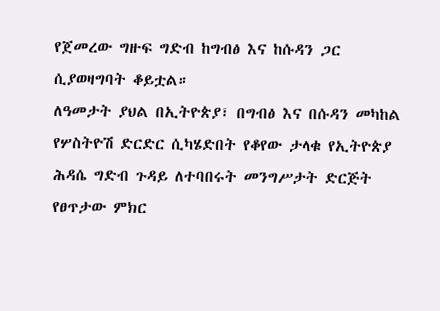የጀመረው ግዙፍ ግድብ ከግብፅ እና ከሱዳን ጋር ሲያወዛግባት ቆይቷል።
ለዓመታት ያህል በኢትዮጵያ፣ በግብፅ እና በሱዳን መካከል የሦስትዮሽ ድርድር ሲካሄድበት የቆየው ታላቁ የኢትዮጵያ ሕዳሴ ግድብ ጉዳይ ለተባበሩት መንግሥታት ድርጅት የፀጥታው ምክር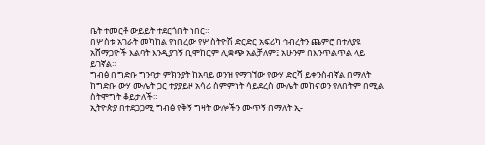ቤት ተመርቶ ውይይት ተደርጎበት ነበር።
በሦስቱ አገራት መካከል የነበረው የሦስትዮሽ ድርድር አፍሪካ ኅብረትን ጨምሮ በተለያዩ አሸማጋዮች እልባት እንዲያገኝ ቢሞከርም ሊቋጭ አልቻለም፤ አሁንም በእንጥልጥል ላይ ይገኛል።
ግብፅ በግድቡ ግንባታ ምክንያት ከአባይ ወንዝ የማገኘው የውሃ ድርሻ ይቀንስብኛል በማለት ከግድቡ ውሃ ሙሌት ጋር ተያያይዞ አሳሪ ስምምነት ሳይደረስ ሙሌት መከናወን የለበትም በሚል ስትሞግት ቆይታለች።
ኢትዮጵያ በተደጋጋሚ ግብፅ የቅኝ ግዛት ውሎችን ሙጥኝ በማለት ኢ-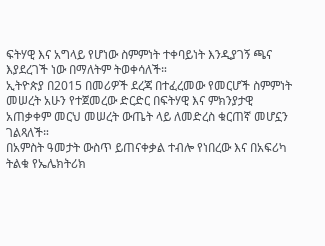ፍትሃዊ እና አግላይ የሆነው ስምምነት ተቀባይነት እንዲያገኝ ጫና እያደረገች ነው በማለትም ትወቀሳለች።
ኢትዮጵያ በ2015 በመሪዎች ደረጃ በተፈረመው የመርሆች ስምምነት መሠረት አሁን የተጀመረው ድርድር በፍትሃዊ እና ምክንያታዊ አጠቃቀም መርህ መሠረት ውጤት ላይ ለመድረስ ቁርጠኛ መሆኗን ገልጻለች።
በአምስት ዓመታት ውስጥ ይጠናቀቃል ተብሎ የነበረው እና በአፍሪካ ትልቁ የኤሌክትሪክ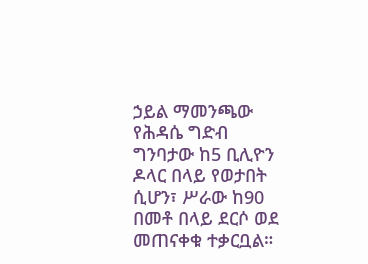ኃይል ማመንጫው የሕዳሴ ግድብ ግንባታው ከ5 ቢሊዮን ዶላር በላይ የወታበት ሲሆን፣ ሥራው ከ90 በመቶ በላይ ደርሶ ወደ መጠናቀቁ ተቃርቧል።